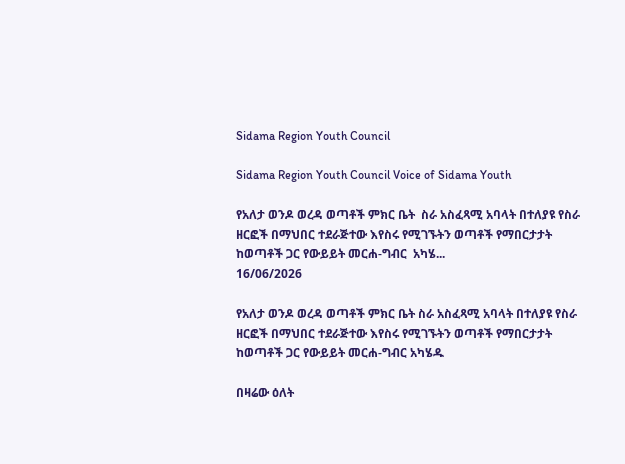Sidama Region Youth Council

Sidama Region Youth Council Voice of Sidama Youth

የአለታ ወንዶ ወረዳ ወጣቶች ምክር ቤት  ስራ አስፈጻሚ አባላት በተለያዩ የስራ ዘርፎች በማህበር ተደራጅተው እየስሩ የሚገኙትን ወጣቶች የማበርታታት ከወጣቶች ጋር የውይይት መርሐ-ግብር  አካሄ...
16/06/2026

የአለታ ወንዶ ወረዳ ወጣቶች ምክር ቤት ስራ አስፈጻሚ አባላት በተለያዩ የስራ ዘርፎች በማህበር ተደራጅተው እየስሩ የሚገኙትን ወጣቶች የማበርታታት ከወጣቶች ጋር የውይይት መርሐ-ግብር አካሄዱ

በዛሬው ዕለት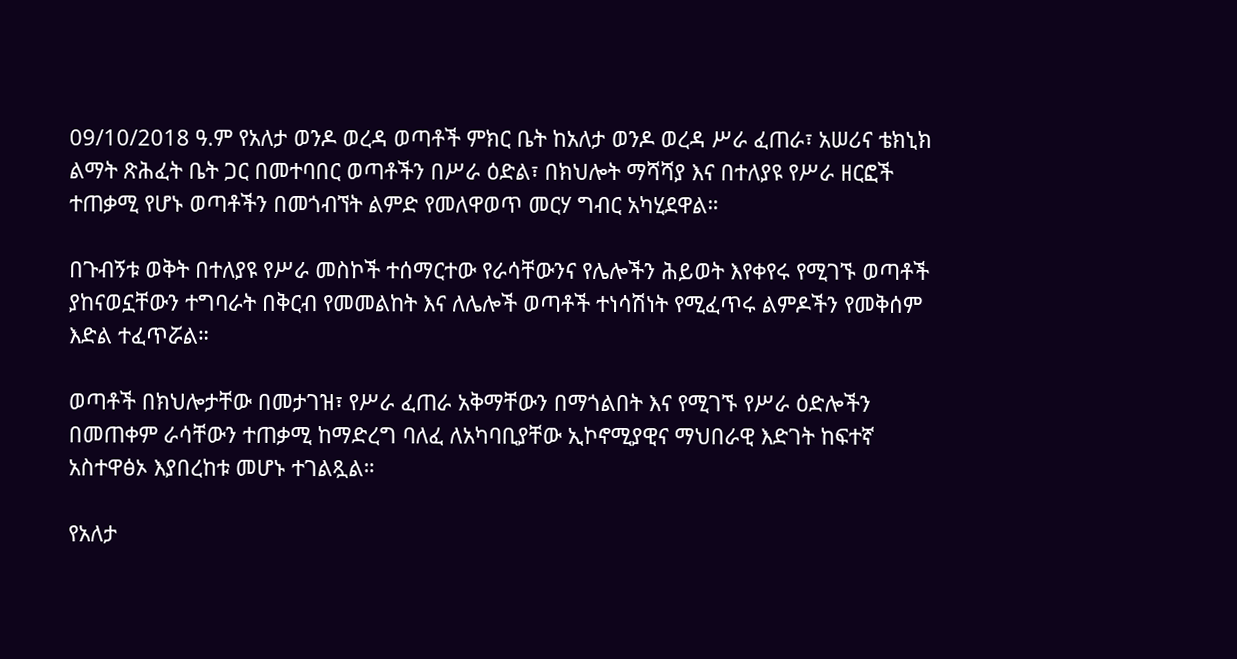09/10/2018 ዓ.ም የአለታ ወንዶ ወረዳ ወጣቶች ምክር ቤት ከአለታ ወንዶ ወረዳ ሥራ ፈጠራ፣ አሠሪና ቴክኒክ ልማት ጽሕፈት ቤት ጋር በመተባበር ወጣቶችን በሥራ ዕድል፣ በክህሎት ማሻሻያ እና በተለያዩ የሥራ ዘርፎች ተጠቃሚ የሆኑ ወጣቶችን በመጎብኘት ልምድ የመለዋወጥ መርሃ ግብር አካሂደዋል።

በጉብኝቱ ወቅት በተለያዩ የሥራ መስኮች ተሰማርተው የራሳቸውንና የሌሎችን ሕይወት እየቀየሩ የሚገኙ ወጣቶች ያከናወኗቸውን ተግባራት በቅርብ የመመልከት እና ለሌሎች ወጣቶች ተነሳሽነት የሚፈጥሩ ልምዶችን የመቅሰም እድል ተፈጥሯል።

ወጣቶች በክህሎታቸው በመታገዝ፣ የሥራ ፈጠራ አቅማቸውን በማጎልበት እና የሚገኙ የሥራ ዕድሎችን በመጠቀም ራሳቸውን ተጠቃሚ ከማድረግ ባለፈ ለአካባቢያቸው ኢኮኖሚያዊና ማህበራዊ እድገት ከፍተኛ አስተዋፅኦ እያበረከቱ መሆኑ ተገልጿል።

የአለታ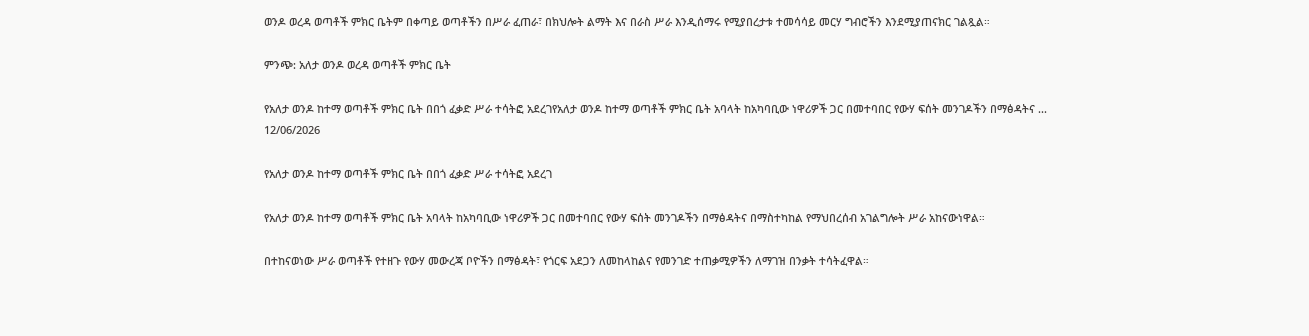ወንዶ ወረዳ ወጣቶች ምክር ቤትም በቀጣይ ወጣቶችን በሥራ ፈጠራ፣ በክህሎት ልማት እና በራስ ሥራ እንዲሰማሩ የሚያበረታቱ ተመሳሳይ መርሃ ግብሮችን እንደሚያጠናክር ገልጿል።

ምንጭ: አለታ ወንዶ ወረዳ ወጣቶች ምክር ቤት

የአለታ ወንዶ ከተማ ወጣቶች ምክር ቤት በበጎ ፈቃድ ሥራ ተሳትፎ አደረገየአለታ ወንዶ ከተማ ወጣቶች ምክር ቤት አባላት ከአካባቢው ነዋሪዎች ጋር በመተባበር የውሃ ፍሰት መንገዶችን በማፅዳትና ...
12/06/2026

የአለታ ወንዶ ከተማ ወጣቶች ምክር ቤት በበጎ ፈቃድ ሥራ ተሳትፎ አደረገ

የአለታ ወንዶ ከተማ ወጣቶች ምክር ቤት አባላት ከአካባቢው ነዋሪዎች ጋር በመተባበር የውሃ ፍሰት መንገዶችን በማፅዳትና በማስተካከል የማህበረሰብ አገልግሎት ሥራ አከናውነዋል።

በተከናወነው ሥራ ወጣቶች የተዘጉ የውሃ መውረጃ ቦዮችን በማፅዳት፣ የጎርፍ አደጋን ለመከላከልና የመንገድ ተጠቃሚዎችን ለማገዝ በንቃት ተሳትፈዋል።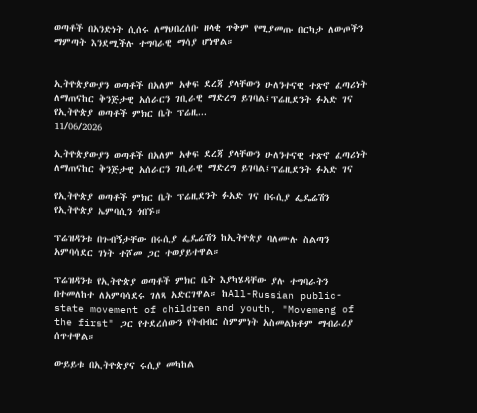ወጣቶች በአንድነት ሲሰሩ ለማህበረሰቡ ዘላቂ ጥቅም የሚያመጡ በርካታ ለውጦችን ማምጣት እንደሚችሉ ተግባራዊ ማሳያ ሆነዋል።


ኢትዮጵያውያን ወጣቶች በአለም አቀፍ ደረጃ ያላቸውን ሁለንተናዊ ተጽኖ ፈጣሪነት ለማጠናከር ቅንጅታዊ አሰራርን ገቢራዊ ማድረግ ይገባል፤ፕሬዚደንት ፉአድ ገና የኢትዮጵያ ወጣቶች ምክር ቤት ፕሬዚ...
11/06/2026

ኢትዮጵያውያን ወጣቶች በአለም አቀፍ ደረጃ ያላቸውን ሁለንተናዊ ተጽኖ ፈጣሪነት ለማጠናከር ቅንጅታዊ አሰራርን ገቢራዊ ማድረግ ይገባል፤ፕሬዚደንት ፉአድ ገና

የኢትዮጵያ ወጣቶች ምክር ቤት ፕሬዚደንት ፉአድ ገና በሩሲያ ፌዴሬሽን የኢትዮጵያ ኤምባሲን ጎበኙ።

ፕሬዝዳንቱ በጉብኝታቸው በሩሲያ ፌዴሬሽን ከኢትዮጵያ ባለሙሉ ስልጣን አምባሳደር ገነት ተሾመ ጋር ተወያይተዋል።

ፕሬዝዳንቱ የኢትዮጵያ ወጣቶች ምክር ቤት እያካሄዳቸው ያሉ ተግባራትን በተመለከተ ለአምባሳደሩ ገለጻ አድርገዋል። ከAll-Russian public-state movement of children and youth, "Movemeng of the first" ጋር የተደረሰውን የትብብር ስምምነት አስመልክቶም ማብራሪያ ሰጥተዋል።

ውይይቱ በኢትዮጵያና ሩሲያ መካከል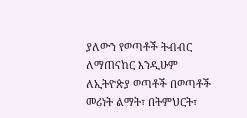ያለውን የወጣቶች ትብብር ለማጠናከር እንዲሁም ለኢትዮጵያ ወጣቶች በወጣቶች መሪነት ልማት፣ በትምህርት፣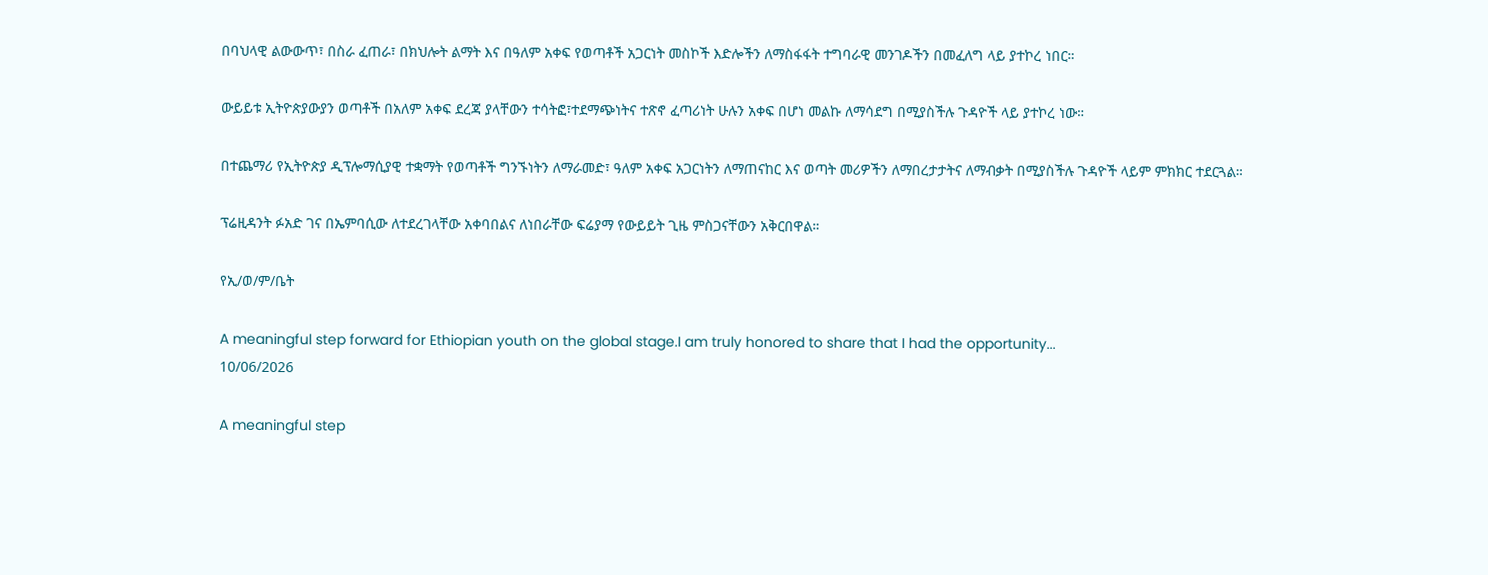በባህላዊ ልውውጥ፣ በስራ ፈጠራ፣ በክህሎት ልማት እና በዓለም አቀፍ የወጣቶች አጋርነት መስኮች እድሎችን ለማስፋፋት ተግባራዊ መንገዶችን በመፈለግ ላይ ያተኮረ ነበር።

ውይይቱ ኢትዮጵያውያን ወጣቶች በአለም አቀፍ ደረጃ ያላቸውን ተሳትፎ፣ተደማጭነትና ተጽኖ ፈጣሪነት ሁሉን አቀፍ በሆነ መልኩ ለማሳደግ በሚያስችሉ ጉዳዮች ላይ ያተኮረ ነው።

በተጨማሪ የኢትዮጵያ ዲፕሎማሲያዊ ተቋማት የወጣቶች ግንኙነትን ለማራመድ፣ ዓለም አቀፍ አጋርነትን ለማጠናከር እና ወጣት መሪዎችን ለማበረታታትና ለማብቃት በሚያስችሉ ጉዳዮች ላይም ምክክር ተደርጓል።

ፕሬዚዳንት ፉአድ ገና በኤምባሲው ለተደረገላቸው አቀባበልና ለነበራቸው ፍሬያማ የውይይት ጊዜ ምስጋናቸውን አቅርበዋል።

የኢ/ወ/ም/ቤት

A meaningful step forward for Ethiopian youth on the global stage.I am truly honored to share that I had the opportunity...
10/06/2026

A meaningful step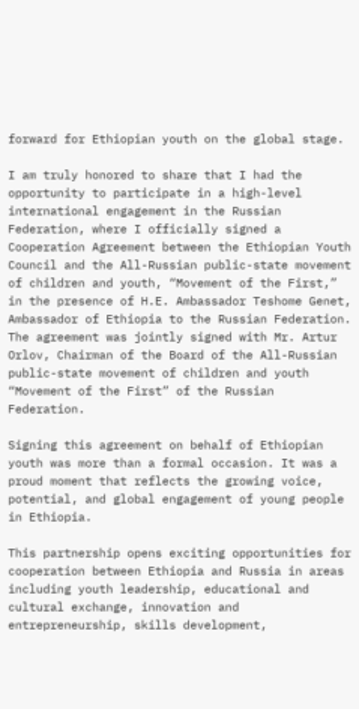forward for Ethiopian youth on the global stage.

I am truly honored to share that I had the opportunity to participate in a high-level international engagement in the Russian Federation, where I officially signed a Cooperation Agreement between the Ethiopian Youth Council and the All-Russian public-state movement of children and youth, “Movement of the First,” in the presence of H.E. Ambassador Teshome Genet, Ambassador of Ethiopia to the Russian Federation. The agreement was jointly signed with Mr. Artur Orlov, Chairman of the Board of the All-Russian public-state movement of children and youth “Movement of the First” of the Russian Federation.

Signing this agreement on behalf of Ethiopian youth was more than a formal occasion. It was a proud moment that reflects the growing voice, potential, and global engagement of young people in Ethiopia.

This partnership opens exciting opportunities for cooperation between Ethiopia and Russia in areas including youth leadership, educational and cultural exchange, innovation and entrepreneurship, skills development,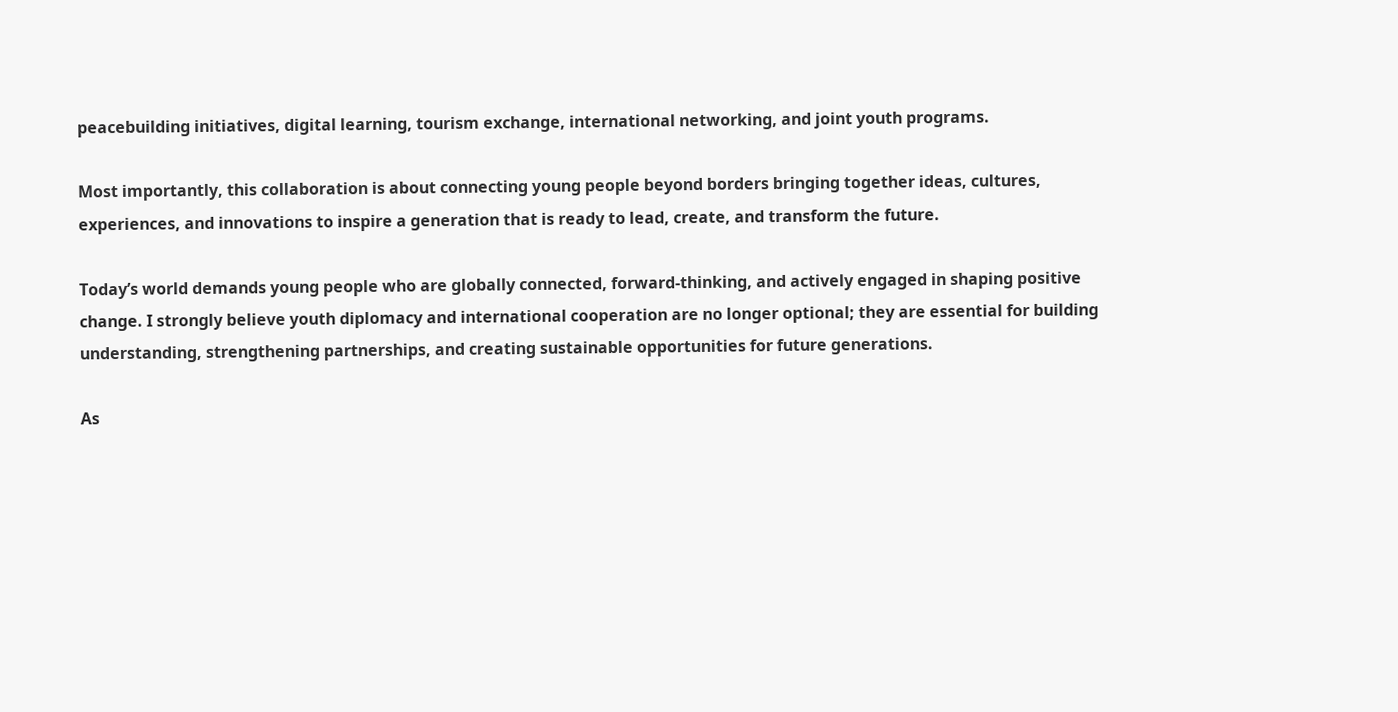peacebuilding initiatives, digital learning, tourism exchange, international networking, and joint youth programs.

Most importantly, this collaboration is about connecting young people beyond borders bringing together ideas, cultures, experiences, and innovations to inspire a generation that is ready to lead, create, and transform the future.

Today’s world demands young people who are globally connected, forward-thinking, and actively engaged in shaping positive change. I strongly believe youth diplomacy and international cooperation are no longer optional; they are essential for building understanding, strengthening partnerships, and creating sustainable opportunities for future generations.

As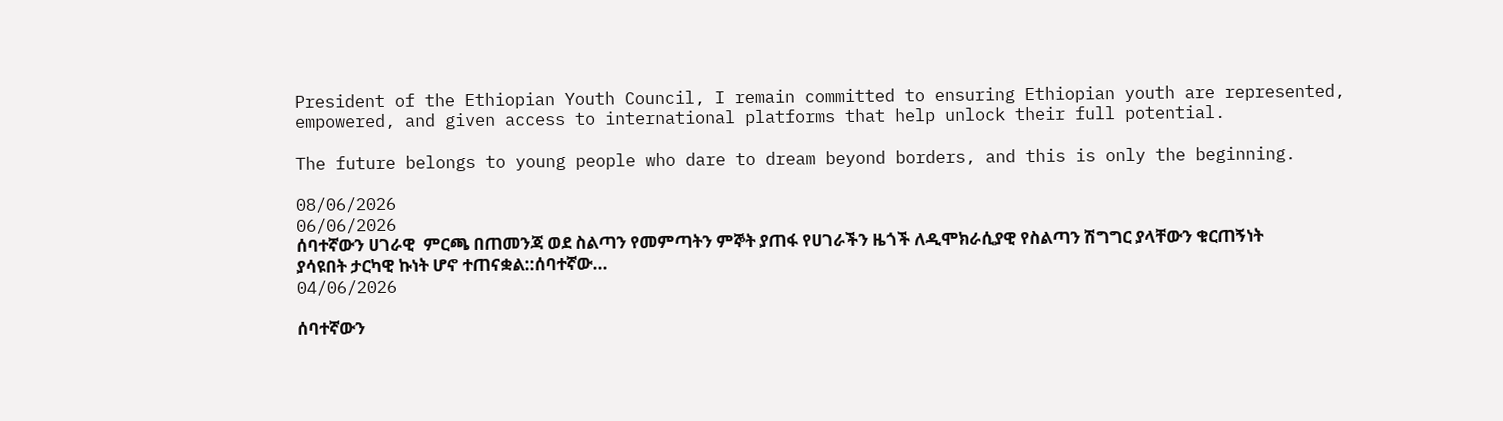President of the Ethiopian Youth Council, I remain committed to ensuring Ethiopian youth are represented, empowered, and given access to international platforms that help unlock their full potential.

The future belongs to young people who dare to dream beyond borders, and this is only the beginning.

08/06/2026
06/06/2026
ሰባተኛውን ሀገራዊ  ምርጫ በጠመንጃ ወደ ስልጣን የመምጣትን ምኞት ያጠፋ የሀገራችን ዜጎች ለዲሞክራሲያዊ የስልጣን ሽግግር ያላቸውን ቁርጠኝነት ያሳዩበት ታርካዊ ኩነት ሆኖ ተጠናቋል::ሰባተኛው...
04/06/2026

ሰባተኛውን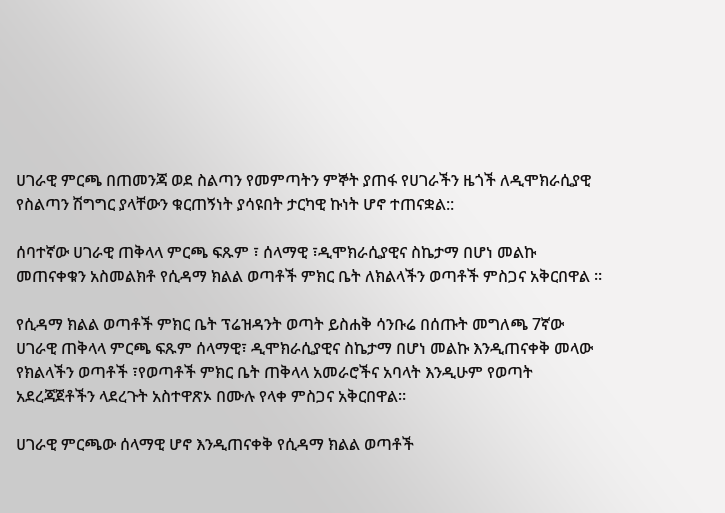ሀገራዊ ምርጫ በጠመንጃ ወደ ስልጣን የመምጣትን ምኞት ያጠፋ የሀገራችን ዜጎች ለዲሞክራሲያዊ የስልጣን ሽግግር ያላቸውን ቁርጠኝነት ያሳዩበት ታርካዊ ኩነት ሆኖ ተጠናቋል::

ሰባተኛው ሀገራዊ ጠቅላላ ምርጫ ፍጹም ፣ ሰላማዊ ፣ዲሞክራሲያዊና ስኬታማ በሆነ መልኩ መጠናቀቁን አስመልክቶ የሲዳማ ክልል ወጣቶች ምክር ቤት ለክልላችን ወጣቶች ምስጋና አቅርበዋል ።

የሲዳማ ክልል ወጣቶች ምክር ቤት ፕሬዝዳንት ወጣት ይስሐቅ ሳንቡሬ በሰጡት መግለጫ 7ኛው ሀገራዊ ጠቅላላ ምርጫ ፍጹም ሰላማዊ፣ ዲሞክራሲያዊና ስኬታማ በሆነ መልኩ እንዲጠናቀቅ መላው የክልላችን ወጣቶች ፣የወጣቶች ምክር ቤት ጠቅላላ አመራሮችና አባላት እንዲሁም የወጣት አደረጃጀቶችን ላደረጉት አስተዋጽኦ በሙሉ የላቀ ምስጋና አቅርበዋል።

ሀገራዊ ምርጫው ሰላማዊ ሆኖ እንዲጠናቀቅ የሲዳማ ክልል ወጣቶች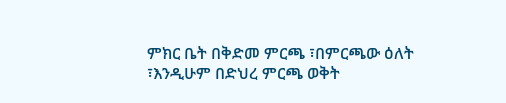ምክር ቤት በቅድመ ምርጫ ፣በምርጫው ዕለት ፣እንዲሁም በድህረ ምርጫ ወቅት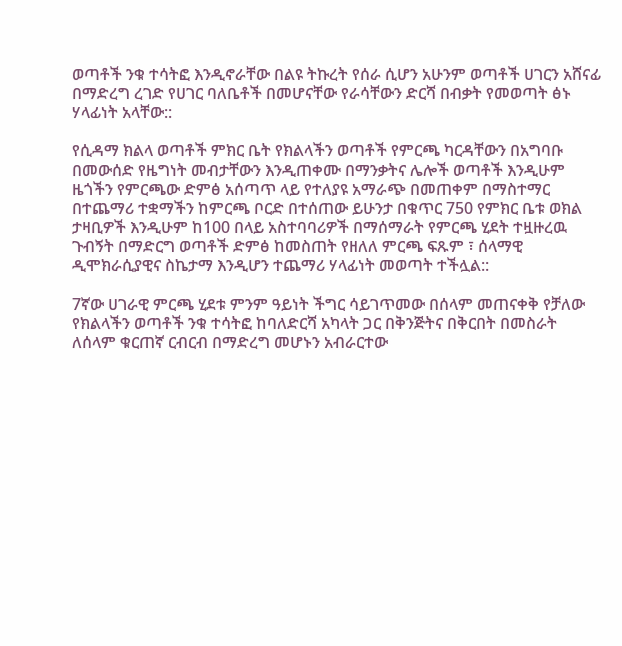ወጣቶች ንቁ ተሳትፎ እንዲኖራቸው በልዩ ትኩረት የሰራ ሲሆን አሁንም ወጣቶች ሀገርን አሸናፊ በማድረግ ረገድ የሀገር ባለቤቶች በመሆናቸው የራሳቸውን ድርሻ በብቃት የመወጣት ፅኑ ሃላፊነት አላቸው::

የሲዳማ ክልላ ወጣቶች ምክር ቤት የክልላችን ወጣቶች የምርጫ ካርዳቸውን በአግባቡ በመውሰድ የዜግነት መብታቸውን እንዲጠቀሙ በማንቃትና ሌሎች ወጣቶች እንዲሁም ዜጎችን የምርጫው ድምፅ አሰጣጥ ላይ የተለያዩ አማራጭ በመጠቀም በማስተማር በተጨማሪ ተቋማችን ከምርጫ ቦርድ በተሰጠው ይሁንታ በቁጥር 750 የምክር ቤቱ ወክል ታዛቢዎች እንዲሁም ከ100 በላይ አስተባባሪዎች በማሰማራት የምርጫ ሂደት ተዟዙረዉ ጉብኝት በማድርግ ወጣቶች ድምፅ ከመስጠት የዘለለ ምርጫ ፍጹም ፣ ሰላማዊ ዲሞክራሲያዊና ስኬታማ እንዲሆን ተጨማሪ ሃላፊነት መወጣት ተችሏል::

7ኛው ሀገራዊ ምርጫ ሂደቱ ምንም ዓይነት ችግር ሳይገጥመው በሰላም መጠናቀቅ የቻለው የክልላችን ወጣቶች ንቁ ተሳትፎ ከባለድርሻ አካላት ጋር በቅንጅትና በቅርበት በመስራት ለሰላም ቁርጠኛ ርብርብ በማድረግ መሆኑን አብራርተው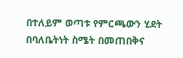በተለይም ወጣቱ የምርጫውን ሂደት በባለቤትነት ስሜት በመጠበቅና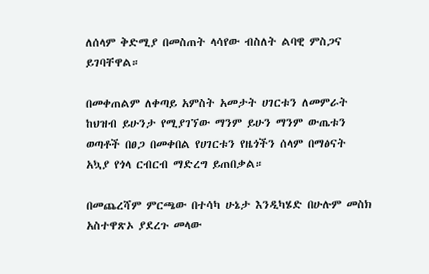ለሰላም ቅድሚያ በመስጠት ላሳየው ብስለት ልባዊ ምስጋና ይገባቸዋል።

በመቀጠልም ለቀጣይ አምስት አመታት ሀገርቱን ለመምራት ከህዝብ ይሁንታ የሚያገኘው ማንም ይሁን ማንም ውጤቱን ወጣቶች በፀጋ በመቀበል የሀገርቱን የዜጎችን ሰላም በማፅናት አኳያ የጎላ ርብርብ ማድረግ ይጠበቃል።

በመጨረሻም ምርጫው በተሳካ ሁኔታ እንዲካሄድ በሁሉም መስክ አስተዋጽኦ ያደረጉ መላው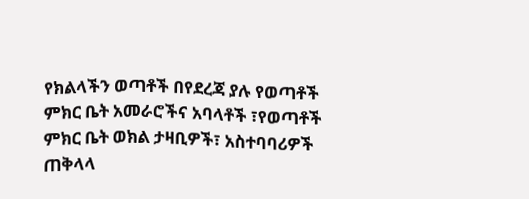የክልላችን ወጣቶች በየደረጃ ያሉ የወጣቶች ምክር ቤት አመራሮችና አባላቶች ፣የወጣቶች ምክር ቤት ወክል ታዛቢዎች፣ አስተባባሪዎች ጠቅላላ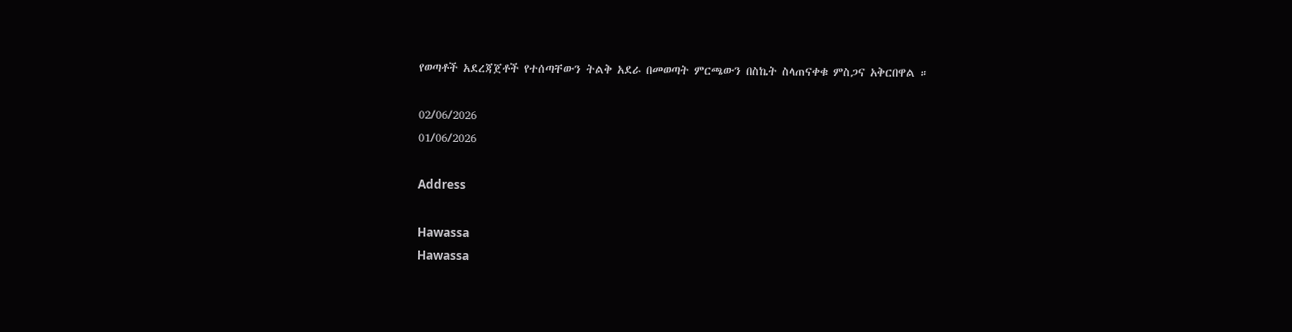የወጣቶች አደረጃጀቶች የተሰጣቸውን ትልቅ አደራ በመወጣት ምርጫውን በስኬት ስላጠናቀቁ ምስጋና አቅርበዋል ።

02/06/2026
01/06/2026

Address

Hawassa
Hawassa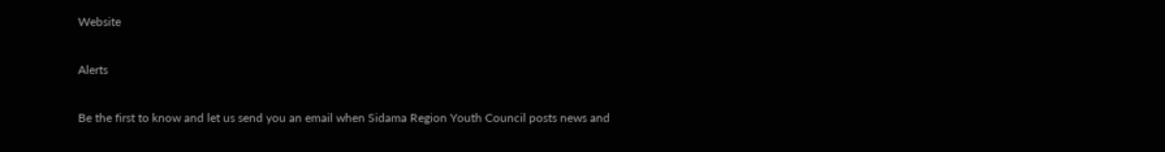Website

Alerts

Be the first to know and let us send you an email when Sidama Region Youth Council posts news and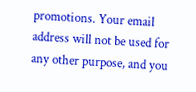promotions. Your email address will not be used for any other purpose, and you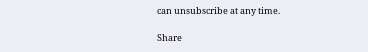can unsubscribe at any time.

Share